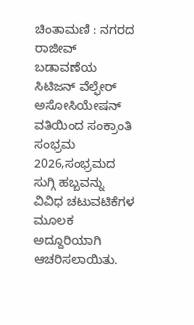ಚಿಂತಾಮಣಿ : ನಗರದ ರಾಜೀವ್ ಬಡಾವಣೆಯ ಸಿಟಿಜನ್ ವೆಲ್ಫೇರ್ ಅಸೋಸಿಯೇಷನ್ ವತಿಯಿಂದ ಸಂಕ್ರಾಂತಿ ಸಂಭ್ರಮ 2026,ಸಂಭ್ರಮದ ಸುಗ್ಗಿ ಹಬ್ಬವನ್ನು ವಿವಿಧ ಚಟುವಟಿಕೆಗಳ ಮೂಲಕ ಅದ್ದೂರಿಯಾಗಿ ಆಚರಿಸಲಾಯಿತು.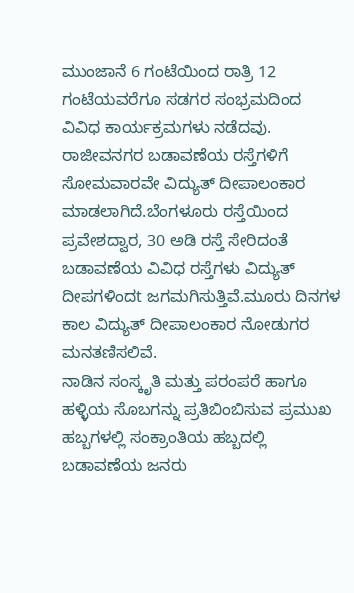ಮುಂಜಾನೆ 6 ಗಂಟೆಯಿಂದ ರಾತ್ರಿ 12 ಗಂಟೆಯವರೆಗೂ ಸಡಗರ ಸಂಭ್ರಮದಿಂದ ವಿವಿಧ ಕಾರ್ಯಕ್ರಮಗಳು ನಡೆದವು.
ರಾಜೀವನಗರ ಬಡಾವಣೆಯ ರಸ್ತೆಗಳಿಗೆ ಸೋಮವಾರವೇ ವಿದ್ಯುತ್ ದೀಪಾಲಂಕಾರ ಮಾಡಲಾಗಿದೆ.ಬೆಂಗಳೂರು ರಸ್ತೆಯಿಂದ ಪ್ರವೇಶದ್ವಾರ, 30 ಅಡಿ ರಸ್ತೆ ಸೇರಿದಂತೆ ಬಡಾವಣೆಯ ವಿವಿಧ ರಸ್ತೆಗಳು ವಿದ್ಯುತ್ ದೀಪಗಳಿಂದt ಜಗಮಗಿಸುತ್ತಿವೆ.ಮೂರು ದಿನಗಳ ಕಾಲ ವಿದ್ಯುತ್ ದೀಪಾಲಂಕಾರ ನೋಡುಗರ ಮನತಣಿಸಲಿವೆ.
ನಾಡಿನ ಸಂಸ್ಕೃತಿ ಮತ್ತು ಪರಂಪರೆ ಹಾಗೂ ಹಳ್ಳಿಯ ಸೊಬಗನ್ನು ಪ್ರತಿಬಿಂಬಿಸುವ ಪ್ರಮುಖ ಹಬ್ಬಗಳಲ್ಲಿ ಸಂಕ್ರಾಂತಿಯ ಹಬ್ಬದಲ್ಲಿ ಬಡಾವಣೆಯ ಜನರು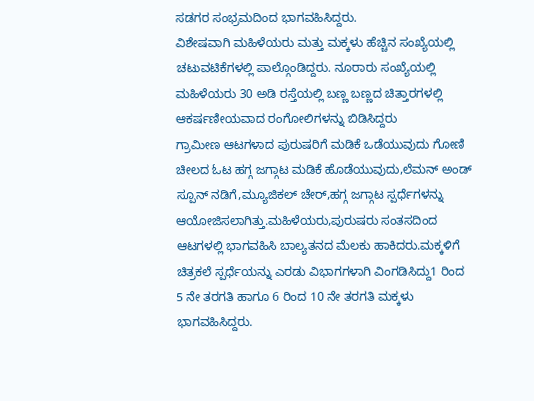ಸಡಗರ ಸಂಭ್ರಮದಿಂದ ಭಾಗವಹಿಸಿದ್ದರು.
ವಿಶೇಷವಾಗಿ ಮಹಿಳೆಯರು ಮತ್ತು ಮಕ್ಕಳು ಹೆಚ್ಚಿನ ಸಂಖ್ಯೆಯಲ್ಲಿ ಚಟುವಟಿಕೆಗಳಲ್ಲಿ ಪಾಲ್ಗೊಂಡಿದ್ದರು. ನೂರಾರು ಸಂಖ್ಯೆಯಲ್ಲಿ ಮಹಿಳೆಯರು 30 ಅಡಿ ರಸ್ತೆಯಲ್ಲಿ ಬಣ್ಣ ಬಣ್ಣದ ಚಿತ್ತಾರಗಳಲ್ಲಿ ಆಕರ್ಷಣೀಯವಾದ ರಂಗೋಲಿಗಳನ್ನು ಬಿಡಿಸಿದ್ದರು
ಗ್ರಾಮೀಣ ಆಟಗಳಾದ ಪುರುಷರಿಗೆ ಮಡಿಕೆ ಒಡೆಯುವುದು ಗೋಣಿ ಚೀಲದ ಓಟ ಹಗ್ಗ ಜಗ್ಗಾಟ ಮಡಿಕೆ ಹೊಡೆಯುವುದು,ಲೆಮನ್ ಅಂಡ್ ಸ್ಪೂನ್ ನಡಿಗೆ,ಮ್ಯೂಜಿಕಲ್ ಚೇರ್,ಹಗ್ಗ ಜಗ್ಗಾಟ ಸ್ಪರ್ಧೆಗಳನ್ನು ಆಯೋಜಿಸಲಾಗಿತ್ತು.ಮಹಿಳೆಯರು,ಪುರುಷರು ಸಂತಸದಿಂದ ಆಟಗಳಲ್ಲಿ ಭಾಗವಹಿಸಿ ಬಾಲ್ಯತನದ ಮೆಲಕು ಹಾಕಿದರು.ಮಕ್ಕಳಿಗೆ ಚಿತ್ರಕಲೆ ಸ್ಪರ್ಧೆಯನ್ನು ಎರಡು ವಿಭಾಗಗಳಾಗಿ ವಿಂಗಡಿಸಿದ್ದು1 ರಿಂದ 5 ನೇ ತರಗತಿ ಹಾಗೂ 6 ರಿಂದ 10 ನೇ ತರಗತಿ ಮಕ್ಕಳು ಭಾಗವಹಿಸಿದ್ದರು.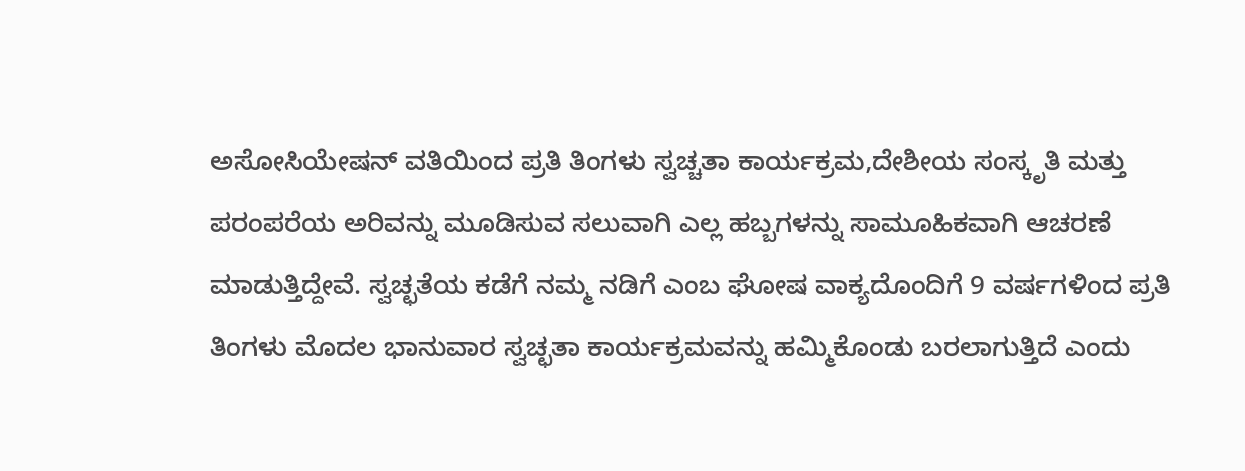ಅಸೋಸಿಯೇಷನ್ ವತಿಯಿಂದ ಪ್ರತಿ ತಿಂಗಳು ಸ್ವಚ್ಚತಾ ಕಾರ್ಯಕ್ರಮ,ದೇಶೀಯ ಸಂಸ್ಕೃತಿ ಮತ್ತು ಪರಂಪರೆಯ ಅರಿವನ್ನು ಮೂಡಿಸುವ ಸಲುವಾಗಿ ಎಲ್ಲ ಹಬ್ಬಗಳನ್ನು ಸಾಮೂಹಿಕವಾಗಿ ಆಚರಣೆ ಮಾಡುತ್ತಿದ್ದೇವೆ. ಸ್ವಚ್ಛತೆಯ ಕಡೆಗೆ ನಮ್ಮ ನಡಿಗೆ ಎಂಬ ಘೋಷ ವಾಕ್ಯದೊಂದಿಗೆ 9 ವರ್ಷಗಳಿಂದ ಪ್ರತಿ ತಿಂಗಳು ಮೊದಲ ಭಾನುವಾರ ಸ್ವಚ್ಛತಾ ಕಾರ್ಯಕ್ರಮವನ್ನು ಹಮ್ಮಿಕೊಂಡು ಬರಲಾಗುತ್ತಿದೆ ಎಂದು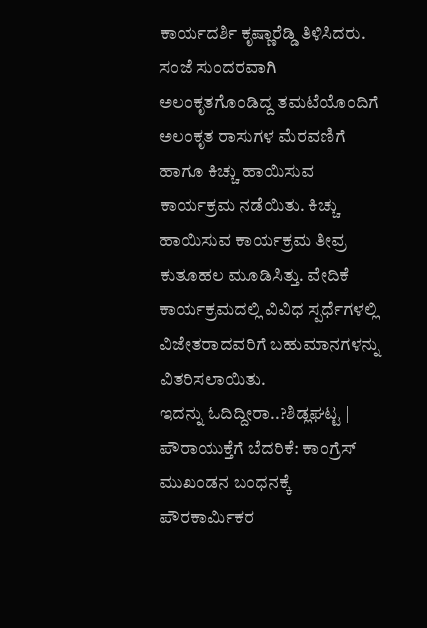ಕಾರ್ಯದರ್ಶಿ ಕೃಷ್ಣಾರೆಡ್ಡಿ ತಿಳಿಸಿದರು.
ಸಂಜೆ ಸುಂದರವಾಗಿ ಅಲಂಕೃತಗೊಂಡಿದ್ದ ತಮಟೆಯೊಂದಿಗೆ ಅಲಂಕೃತ ರಾಸುಗಳ ಮೆರವಣಿಗೆ ಹಾಗೂ ಕಿಚ್ಚು ಹಾಯಿಸುವ ಕಾರ್ಯಕ್ರಮ ನಡೆಯಿತು. ಕಿಚ್ಚು ಹಾಯಿಸುವ ಕಾರ್ಯಕ್ರಮ ತೀವ್ರ ಕುತೂಹಲ ಮೂಡಿಸಿತ್ತು. ವೇದಿಕೆ ಕಾರ್ಯಕ್ರಮದಲ್ಲಿ ವಿವಿಧ ಸ್ಪರ್ಧೆಗಳಲ್ಲಿ ವಿಜೇತರಾದವರಿಗೆ ಬಹುಮಾನಗಳನ್ನು ವಿತರಿಸಲಾಯಿತು.
ಇದನ್ನು ಓದಿದ್ದೀರಾ..?ಶಿಡ್ಲಘಟ್ಟ | ಪೌರಾಯುಕ್ತೆಗೆ ಬೆದರಿಕೆ: ಕಾಂಗ್ರೆಸ್ ಮುಖಂಡನ ಬಂಧನಕ್ಕೆ ಪೌರಕಾರ್ಮಿಕರ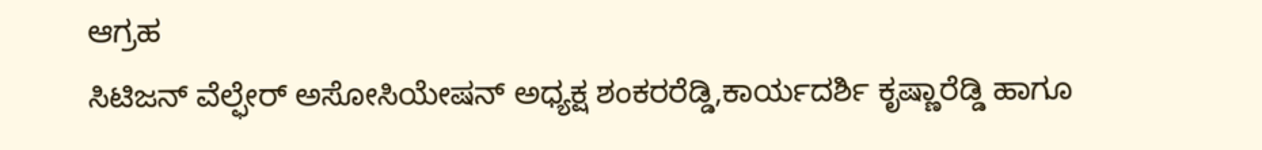ಆಗ್ರಹ
ಸಿಟಿಜನ್ ವೆಲ್ಫೇರ್ ಅಸೋಸಿಯೇಷನ್ ಅಧ್ಯಕ್ಷ ಶಂಕರರೆಡ್ಡಿ,ಕಾರ್ಯದರ್ಶಿ ಕೃಷ್ಣಾರೆಡ್ಡಿ ಹಾಗೂ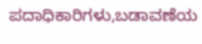ಪದಾಧಿಕಾರಿಗಳು,ಬಡಾವಣೆಯ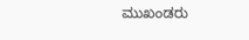ಮುಖಂಡರು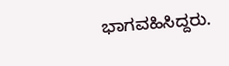ಭಾಗವಹಿಸಿದ್ದರು.